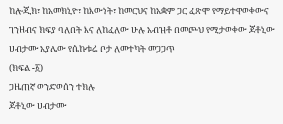ከሎጂክ፣ ከአመክኒዮ፣ ከእውነት፣ ከመርህና ከአቋም ጋር ፈጽሞ የማይተዋወቀውና ገንዘብና ክፍያ ባለበት እና ለከፈለው ሁሉ አብዝቶ በመጮህ የሚታወቀው ጆቶኒው ሀብታሙ አያሌው የሴኩቱሬ ቦታ ለመተካት መጋጋጥ
(ክፍል -፩)
ጋዜጠኛ ወንድወሰን ተክሉ
ጆቶኒው ሀብታሙ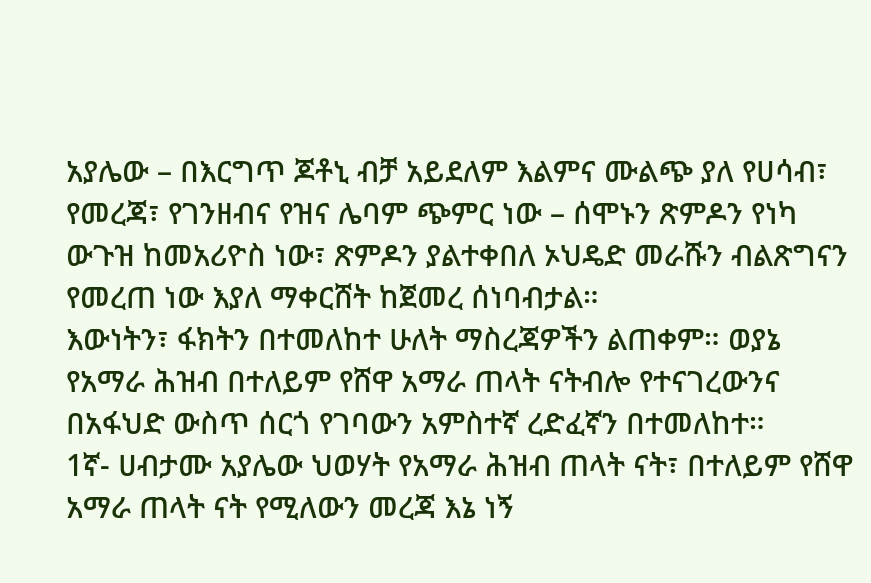አያሌው – በእርግጥ ጆቶኒ ብቻ አይደለም እልምና ሙልጭ ያለ የሀሳብ፣ የመረጃ፣ የገንዘብና የዝና ሌባም ጭምር ነው – ሰሞኑን ጽምዶን የነካ ውጉዝ ከመአሪዮስ ነው፣ ጽምዶን ያልተቀበለ ኦህዴድ መራሹን ብልጽግናን የመረጠ ነው እያለ ማቀርሸት ከጀመረ ሰነባብታል።
እውነትን፣ ፋክትን በተመለከተ ሁለት ማስረጃዎችን ልጠቀም። ወያኔ የአማራ ሕዝብ በተለይም የሸዋ አማራ ጠላት ናትብሎ የተናገረውንና በአፋህድ ውስጥ ሰርጎ የገባውን አምስተኛ ረድፈኛን በተመለከተ።
1ኛ- ሀብታሙ አያሌው ህወሃት የአማራ ሕዝብ ጠላት ናት፣ በተለይም የሸዋ አማራ ጠላት ናት የሚለውን መረጃ እኔ ነኝ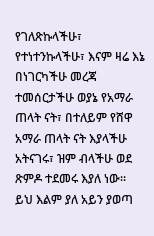የገለጽኩላችሁ፣ የተነተንኩላችሁ፣ እናም ዛሬ እኔ በነገርካችሁ መረጃ ተመሰርታችሁ ወያኔ የአማራ ጠላት ናት፣ በተለይም የሸዋ አማራ ጠላት ናት እያላችሁ አትናገሩ፣ ዝም ብላችሁ ወደ ጽምዶ ተደመሩ እያለ ነው።
ይህ እልም ያለ አይን ያወጣ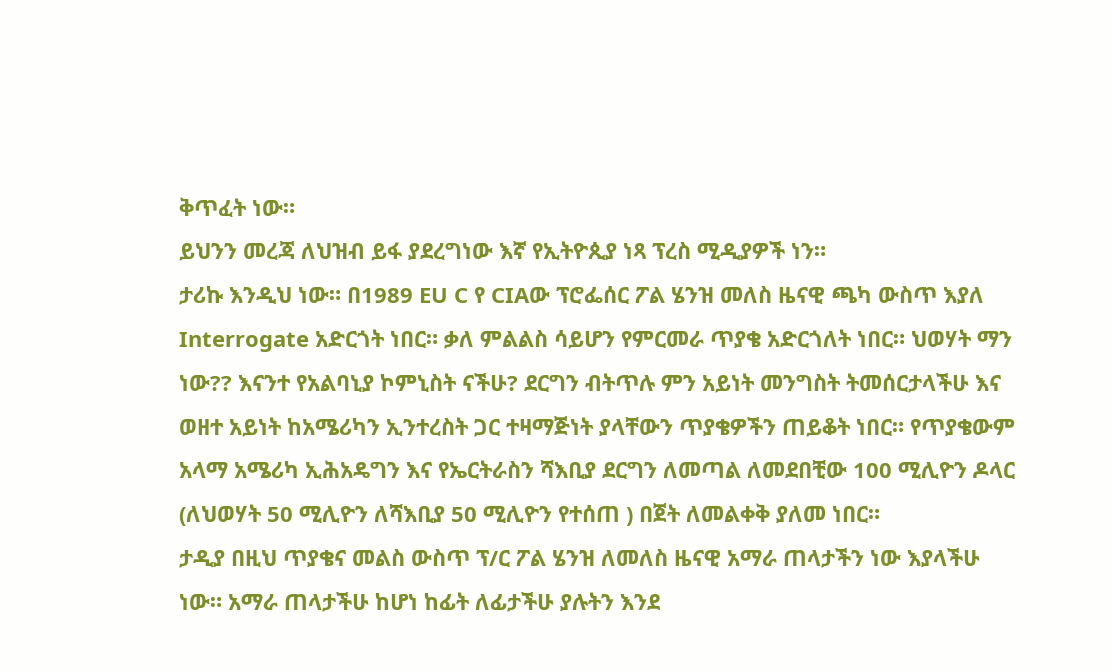ቅጥፈት ነው።
ይህንን መረጃ ለህዝብ ይፋ ያደረግነው እኛ የኢትዮጲያ ነጻ ፕረስ ሚዲያዎች ነን።
ታሪኩ እንዲህ ነው። በ1989 EU C የ CIAው ፕሮፌሰር ፖል ሄንዝ መለስ ዜናዊ ጫካ ውስጥ እያለ Interrogate አድርጎት ነበር። ቃለ ምልልስ ሳይሆን የምርመራ ጥያቄ አድርጎለት ነበር። ህወሃት ማን ነው?? እናንተ የአልባኒያ ኮምኒስት ናችሁ? ደርግን ብትጥሉ ምን አይነት መንግስት ትመሰርታላችሁ እና ወዘተ አይነት ከአሜሪካን ኢንተረስት ጋር ተዛማጅነት ያላቸውን ጥያቄዎችን ጠይቆት ነበር። የጥያቄውም አላማ አሜሪካ ኢሕአዴግን እና የኤርትራስን ሻእቢያ ደርግን ለመጣል ለመደበቺው 100 ሚሊዮን ዶላር (ለህወሃት 50 ሚሊዮን ለሻእቢያ 50 ሚሊዮን የተሰጠ ) በጀት ለመልቀቅ ያለመ ነበር።
ታዲያ በዚህ ጥያቄና መልስ ውስጥ ፕ/ር ፖል ሄንዝ ለመለስ ዜናዊ አማራ ጠላታችን ነው እያላችሁ ነው። አማራ ጠላታችሁ ከሆነ ከፊት ለፊታችሁ ያሉትን እንደ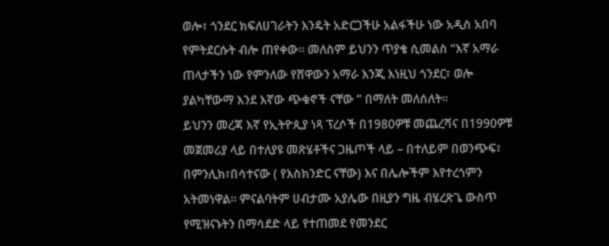ወሎ፣ ጎንደር ክፍለሀገራትን እንዴት አድርጋችሁ አልፋችሁ ነው አዲስ አበባ የምትደርሱት ብሎ ጠየቀው። መለስም ይህንን ጥያቄ ሲመልስ “እኛ አማራ ጠላታችን ነው የምንለው የሸዋውን አማራ እንጂ እነዚህ ጎንደር፣ ወሎ ያልካቸውማ እንደ እኛው ጭቁኖች ናቸው ” በማለት መለሰለት።
ይህንን መረጃ እኛ የኢትዮጲያ ነጻ ፕረሶች በ1980ዎቹ መጨረሻና በ1990ዎቹ መጀመሪያ ላይ በተለያዩ መጽሄቶችና ጋዜጦች ላይ – በተለይም በወንጭፍ፣ በምንሊክ፣በሳተናው ( የእስክንድር ናቸው) እና በሌሎችም እየተረጎምን አትመነዋል። ምናልባትም ሀብታሙ አያሌው በዚያን ግዜ ብሄረጽጌ ውስጥ የሚዝናኑትን በማሳደድ ላይ የተጠመደ የመንደር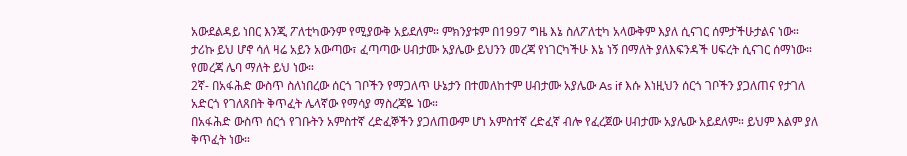አውደልዳይ ነበር እንጂ ፖለቲካውንም የሚያውቅ አይደለም። ምክንያቱም በ1997 ግዜ እኔ ስለፖለቲካ አላውቅም እያለ ሲናገር ሰምታችሁታልና ነው።
ታሪኩ ይህ ሆኖ ሳለ ዛሬ አይን አውጣው፣ ፈጣጣው ሀብታሙ አያሌው ይህንን መረጃ የነገርካችሁ እኔ ነኝ በማለት ያለእፍንዳች ሀፍረት ሲናገር ሰማነው። የመረጃ ሌባ ማለት ይህ ነው።
2ኛ- በአፋሕድ ውስጥ ስለነበረው ሰርጎ ገቦችን የማጋለጥ ሁኔታን በተመለከተም ሀብታሙ አያሌው As if እሱ እነዚህን ሰርጎ ገቦችን ያጋለጠና የታገለ አድርጎ የገለጸበት ቅጥፈት ሌላኛው የማሳያ ማስረጃዬ ነው።
በአፋሕድ ውስጥ ሰርጎ የገቡትን አምስተኛ ረድፈኞችን ያጋለጠውም ሆነ አምስተኛ ረድፈኛ ብሎ የፈረጀው ሀብታሙ አያሌው አይደለም። ይህም እልም ያለ ቅጥፈት ነው።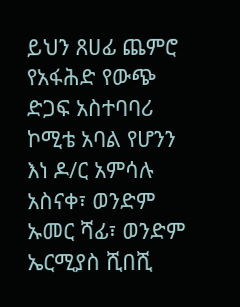ይህን ጸሀፊ ጨምሮ የአፋሕድ የውጭ ድጋፍ አስተባባሪ ኮሚቴ አባል የሆንን እነ ዶ/ር አምሳሉ አስናቀ፣ ወንድም ኡመር ሻፊ፣ ወንድም ኤርሚያስ ሺበሺ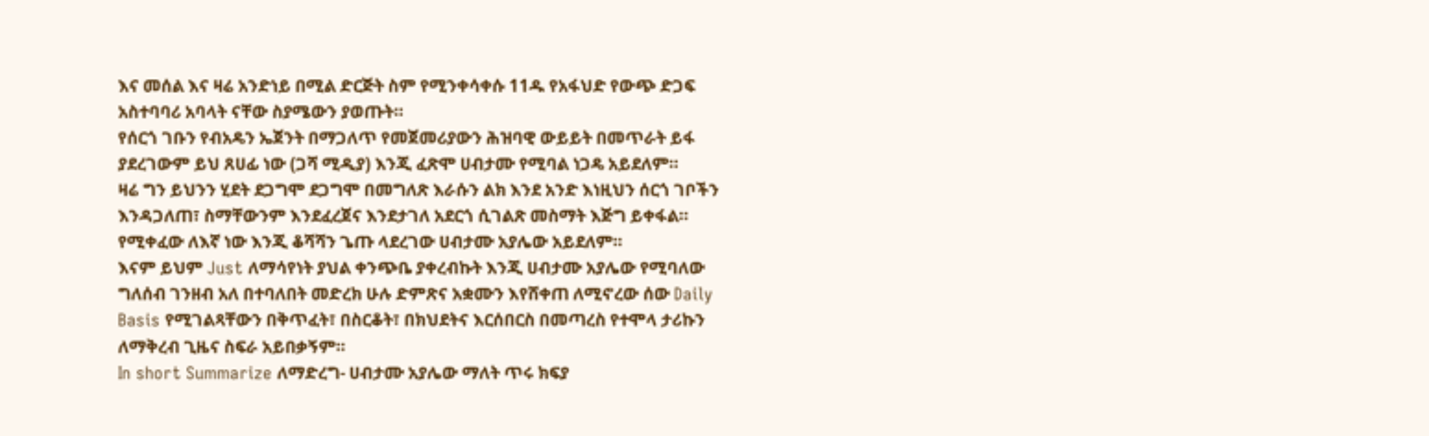እና መሰል እና ዛሬ አንድነይ በሚል ድርጅት ስም የሚንቀሳቀሱ 11ዱ የአፋህድ የውጭ ድጋፍ አስተባባሪ አባላት ናቸው ስያሜውን ያወጡት።
የሰርጎ ገቡን የብአዴን ኤጀንት በማጋለጥ የመጀመሪያውን ሕዝባዊ ውይይት በመጥራት ይፋ ያደረገውም ይህ ጸሀፊ ነው (ጋሻ ሚዲያ) እንጂ ፈጽሞ ሀብታሙ የሚባል ነጋዴ አይደለም።
ዛሬ ግን ይህንን ሂደት ደጋግሞ ደጋግሞ በመግለጽ እራሱን ልክ እንደ አንድ እነዚህን ሰርጎ ገቦችን እንዳጋለጠ፣ ስማቸውንም እንደፈረጀና እንደታገለ አደርጎ ሲገልጽ መስማት እጅግ ይቀፋል። የሚቀፈው ለእኛ ነው እንጂ ቆሻሻን ጌጡ ላደረገው ሀብታሙ አያሌው አይደለም።
እናም ይህም Just ለማሳየነት ያህል ቀንጭቤ ያቀረብኩት እንጂ ሀብታሙ አያሌው የሚባለው ግለሰብ ገንዘብ አለ በተባለበት መድረክ ሁሉ ድምጽና አቋሙን እየሸቀጠ ለሚኖረው ሰው Daily Basis የሚገልጻቸውን በቅጥፈት፣ በስርቆት፣ በክህደትና እርሰበርስ በመጣረስ የተሞላ ታሪኩን ለማቅረብ ጊዜና ስፍራ አይበቃኝም።
In short Summarize ለማድረግ- ሀብታሙ አያሌው ማለት ጥሩ ክፍያ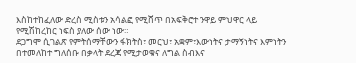እስከተከፈለው ድረስ ሚስቱን አሳልፎ የሚሸጥ በአፍቅሮተ ንዋይ ምህዋር ላይ የሚሽከረከር ነፍስ ያለው ሰው ነው።
ደጋግሞ ሲገልጽ የምትሰማቸውን ፋክትስ፣ መርህ፣ አቋም፣እውነትና ታማኝነትና እምነትን በተመለከተ ግለሰቡ በቃላት ደረጃ የሚታወቁና ለግል ስብእና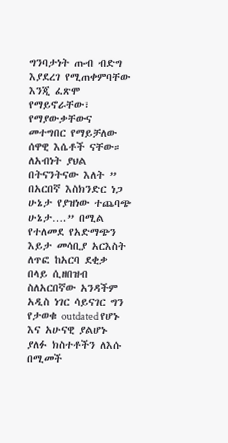ግንባታነት ጡብ ብድግ እያደረገ የሚጠቀምባቸው እንጂ ፈጽሞ የማይኖራቸው፣ የማያውቃቸውና መተግበር የማይቻለው ሰዋዊ እሴቶች ናቸው።
ለአብነት ያህል በትናንትናው እለት ” በአርበኛ እስክንድር ነጋ ሁኔታ የያዝነው ተጨባጭ ሁኔታ….” በሚል የተለመደ የአድማጭን እይታ መሳቢያ አርእስት ለጥፎ ከአርባ ደቂቃ በላይ ሲዘበዝብ ስለአርበኛው አንዳችም አዲስ ነገር ሳይናገር ግን የታወቁ outdated የሆኑ እና አሁናዊ ያልሆኑ ያለፉ ክስተቶችን ለእሱ በሚመች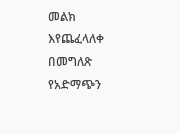መልክ እየጨፈላለቀ በመግለጽ የአድማጭን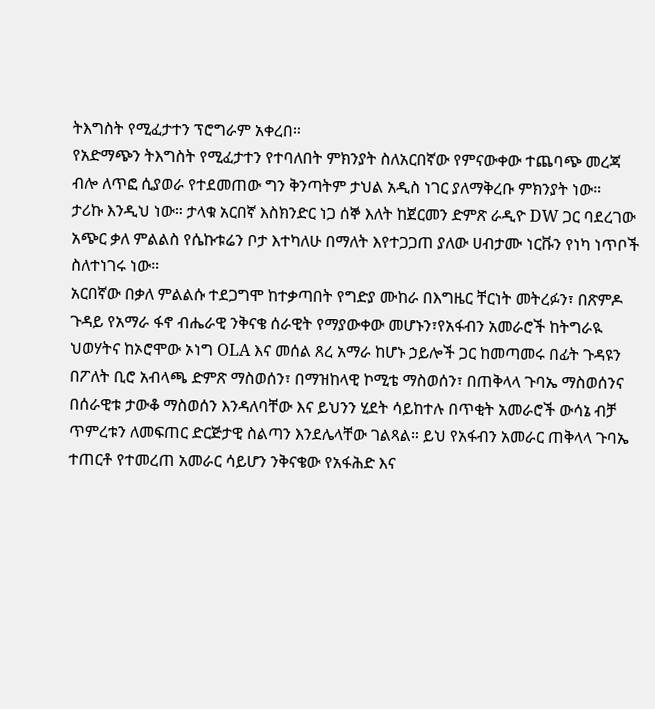ትእግስት የሚፈታተን ፕሮግራም አቀረበ።
የአድማጭን ትእግስት የሚፈታተን የተባለበት ምክንያት ስለአርበኛው የምናውቀው ተጨባጭ መረጃ ብሎ ለጥፎ ሲያወራ የተደመጠው ግን ቅንጣትም ታህል አዲስ ነገር ያለማቅረቡ ምክንያት ነው።
ታሪኩ እንዲህ ነው። ታላቁ አርበኛ እስክንድር ነጋ ሰኞ እለት ከጀርመን ድምጽ ራዲዮ DW ጋር ባደረገው አጭር ቃለ ምልልስ የሴኩቱሬን ቦታ እተካለሁ በማለት እየተጋጋጠ ያለው ሀብታሙ ነርቩን የነካ ነጥቦች ስለተነገሩ ነው።
አርበኛው በቃለ ምልልሱ ተደጋግሞ ከተቃጣበት የግድያ ሙከራ በእግዜር ቸርነት መትረፉን፣ በጽምዶ ጉዳይ የአማራ ፋኖ ብሔራዊ ንቅናቄ ሰራዊት የማያውቀው መሆኑን፣የአፋብን አመራሮች ከትግራዪ ህወሃትና ከኦሮሞው ኦነግ OLA እና መሰል ጸረ አማራ ከሆኑ ኃይሎች ጋር ከመጣመሩ በፊት ጉዳዩን በፖለት ቢሮ አብላጫ ድምጽ ማስወሰን፣ በማዝከላዊ ኮሚቴ ማስወሰን፣ በጠቅላላ ጉባኤ ማስወሰንና በሰራዊቱ ታውቆ ማስወሰን እንዳለባቸው እና ይህንን ሂደት ሳይከተሉ በጥቂት አመራሮች ውሳኔ ብቻ ጥምረቱን ለመፍጠር ድርጅታዊ ስልጣን እንደሌላቸው ገልጻል። ይህ የአፋብን አመራር ጠቅላላ ጉባኤ ተጠርቶ የተመረጠ አመራር ሳይሆን ንቅናቄው የአፋሕድ እና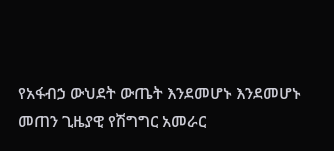የአፋብኃ ውህደት ውጤት እንደመሆኑ እንደመሆኑ መጠን ጊዜያዊ የሽግግር አመራር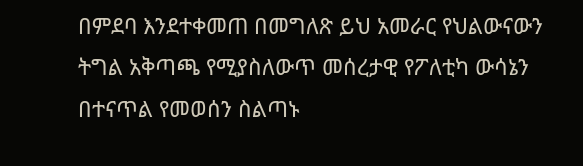በምደባ እንደተቀመጠ በመግለጽ ይህ አመራር የህልውናውን ትግል አቅጣጫ የሚያስለውጥ መሰረታዊ የፖለቲካ ውሳኔን በተናጥል የመወሰን ስልጣኑ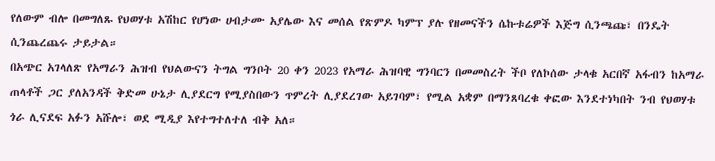የለውም ብሎ በመግለጹ የህወሃቱ አሽከር የሆነው ሀብታሙ አያሌው እና መሰል የጽምዶ ካምፕ ያሉ የዘመናችን ሴኩቱሬዎች እጅግ ሲንጫጩ፣ በንዴት ሲንጨረጨሩ ታይታል።
በአጭር አገላለጽ የአማራን ሕዝብ የህልውናን ትግል ግንቦት 20 ቀን 2023 የአማራ ሕዝባዊ ግንባርን በመመስረት ችቦ የለኮሰው ታላቁ አርበኛ አፋብን ከአማራ ጠላቶች ጋር ያለአንዳች ቅድመ ሁኔታ ሊያደርግ የሚያስበውን ጥምረት ሊያደረገው አይገባም፣ የሚል አቋም በማንጸባረቁ ቀፎው እንደተነካበት ንብ የህወሃቱ ጎራ ሊናደፍ አፉን አሹሎ፣ ወደ ሚዲያ እየተግተለተለ ብቅ አለ።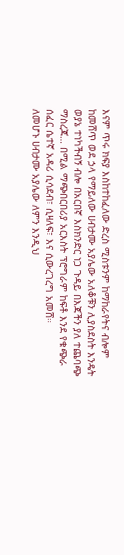እናም ጥሩ ክፍያ እስከተከፈለው ድረስ ሚስቱንም ከማከራየትና ብሎም ከመሸጥ ወደ ኃላ የማይለው ሀብታሙ አያሌው አለቆቹን ሊያስደስት እንዴት ወያኔ ተነካችብኝ ብሎ በአርበኛ እስክንድር ነጋ ጉዳይ በእጃችን ያለ ተጨባጭ ማስረጃ… በሚል ማጭበርበሪያ አርእስት ፕሮግራም ከፍቶ እንደ የቁጭራ ሰፈር ሴተኛ አዳሪ ሲሳደብ፣ ሲዛለፍ፣ እና ሲውረገረግ አመሸ።
ለመሆኑ ሀብታሙ አያሌው ለምን እንዲህ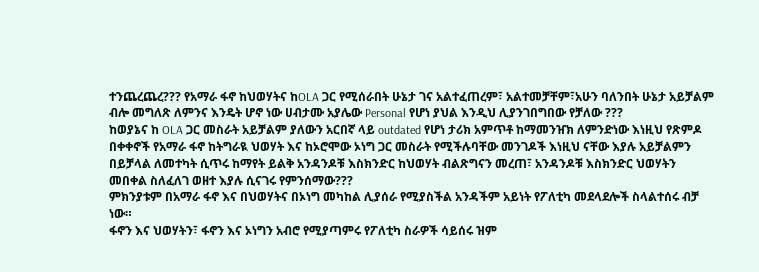ተንጨረጨረ??? የአማራ ፋኖ ከህወሃትና ከOLA ጋር የሚሰራበት ሁኔታ ገና አልተፈጠረም፣ አልተመቻቸም፣አሁን ባለንበት ሁኔታ አይቻልም ብሎ መግለጽ ለምንና እንዴት ሆኖ ነው ሀብታሙ አያሌው Personal የሆነ ያህል እንዲህ ሊያንገበግበው የቻለው ???
ከወያኔና ከ OLA ጋር መስራት አይቻልም ያለውን አርበኛ ላይ outdated የሆነ ታሪክ አምጥቶ ከማመንዠክ ለምንድነው እነዚህ የጽምዶ በቀቀኖች የአማራ ፋኖ ከትግራዪ ህወሃት እና ከኦሮሞው ኦነግ ጋር መስራት የሚችሉባቸው መንገዶች እነዚህ ናቸው እያሉ አይቻልምን በይቻላል ለመተካት ሲጥሩ ከማየት ይልቅ አንዳንዶቹ እስክንድር ከህወሃት ብልጽግናን መረጠ፣ አንዳንዶቹ እስክንድር ህወሃትን መበቀል ስለፈለገ ወዘተ እያሉ ሲናገሩ የምንሰማው???
ምክንያቱም በአማራ ፋኖ እና በህወሃትና በኦነግ መካከል ሊያሰራ የሚያስችል አንዳችም አይነት የፖለቲካ መደላደሎች ስላልተሰሩ ብቻ ነው።
ፋኖን እና ህወሃትን፣ ፋኖን እና ኦነግን አብሮ የሚያጣምሩ የፖለቲካ ስራዎች ሳይሰሩ ዝም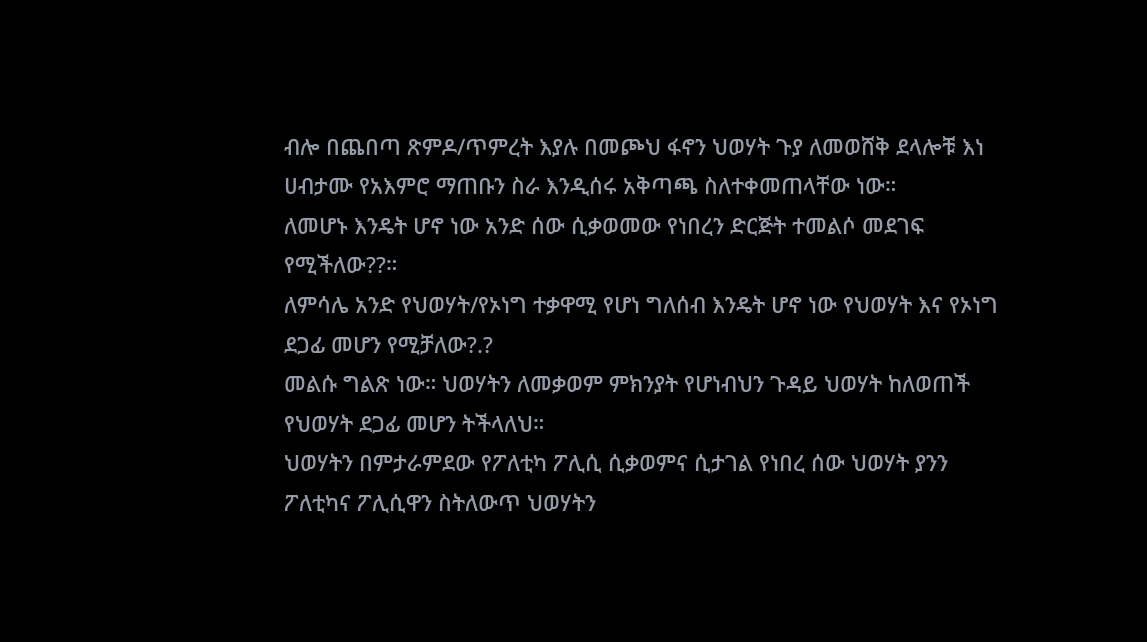ብሎ በጨበጣ ጽምዶ/ጥምረት እያሉ በመጮህ ፋኖን ህወሃት ጉያ ለመወሸቅ ደላሎቹ እነ ሀብታሙ የአእምሮ ማጠቡን ስራ እንዲሰሩ አቅጣጫ ስለተቀመጠላቸው ነው።
ለመሆኑ እንዴት ሆኖ ነው አንድ ሰው ሲቃወመው የነበረን ድርጅት ተመልሶ መደገፍ የሚችለው??።
ለምሳሌ አንድ የህወሃት/የኦነግ ተቃዋሚ የሆነ ግለሰብ እንዴት ሆኖ ነው የህወሃት እና የኦነግ ደጋፊ መሆን የሚቻለው?.?
መልሱ ግልጽ ነው። ህወሃትን ለመቃወም ምክንያት የሆነብህን ጉዳይ ህወሃት ከለወጠች የህወሃት ደጋፊ መሆን ትችላለህ።
ህወሃትን በምታራምደው የፖለቲካ ፖሊሲ ሲቃወምና ሲታገል የነበረ ሰው ህወሃት ያንን ፖለቲካና ፖሊሲዋን ስትለውጥ ህወሃትን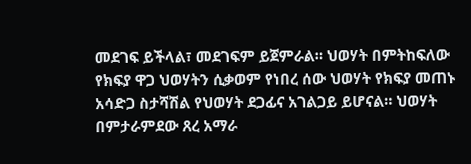መደገፍ ይችላል፣ መደገፍም ይጀምራል። ህወሃት በምትከፍለው የክፍያ ዋጋ ህወሃትን ሲቃወም የነበረ ሰው ህወሃት የክፍያ መጠኑ አሳድጋ ስታሻሽል የህወሃት ደጋፊና አገልጋይ ይሆናል። ህወሃት በምታራምደው ጸረ አማራ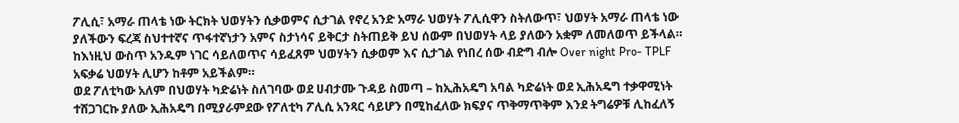ፖሊሲ፣ አማራ ጠላቴ ነው ትርክት ህወሃትን ሲቃወምና ሲታገል የኖረ አንድ አማራ ህወሃት ፖሊሲዋን ስትለውጥ፣ ህወሃት አማራ ጠላቴ ነው ያለችውን ፍረጃ ስህተተኛና ጥፋተኛነታን አምና ስታነሳና ይቅርታ ስትጠይቅ ይህ ሰውም በህወሃት ላይ ያለውን አቋም ለመለወጥ ይችላል። ከእነዚህ ውስጥ አንዱም ነገር ሳይለወጥና ሳይፈጸም ህወሃትን ሲቃወም እና ሲታገል የነበረ ሰው ብድግ ብሎ Over night Pro- TPLF አፍቃሬ ህወሃት ሊሆን ከቶም አይችልም።
ወደ ፖለቲካው አለም በህወሃት ካድሬነት ስለገባው ወደ ሀብታሙ ጉዳይ ስመጣ – ከኢሕአዴግ አባል ካድሬነት ወደ ኢሕአዴግ ተቃዋሚነት ተሸጋገርኩ ያለው ኢሕአዴግ በሚያራምደው የፖለቲካ ፖሊሲ አንጻር ሳይሆን በሚከፈለው ክፍያና ጥቅማጥቅም እንደ ትግሬዎቹ ሊከፈለኝ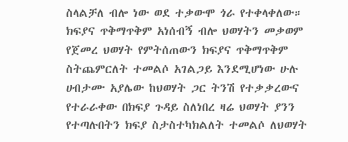ስላልቻለ ብሎ ነው ወደ ተቃውሞ ጎራ የተቀላቀለው። ክፍያና ጥቅማጥቅም አነሰብኝ ብሎ ህወሃትን መቃወም የጀመረ ህወሃት የምትሰጠውን ክፍያና ጥቅማጥቅም ስትጨምርለት ተመልሶ አገልጋይ እንደሚሆነው ሁሉ ሀብታሙ አያሌው ከህወሃት ጋር ትንሽ የተቃቃረውና የተራራቀው በክፍያ ጉዳይ ስለነበረ ዛሬ ህወሃት ያንን የተጣሉበትን ክፍያ ስታስተካክልለት ተመልሶ ለህወሃት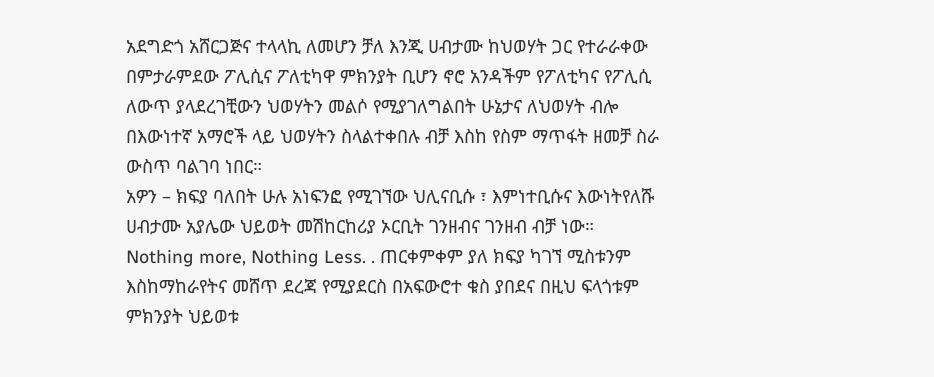አደግድጎ አሸርጋጅና ተላላኪ ለመሆን ቻለ እንጂ ሀብታሙ ከህወሃት ጋር የተራራቀው በምታራምደው ፖሊሲና ፖለቲካዋ ምክንያት ቢሆን ኖሮ አንዳችም የፖለቲካና የፖሊሲ ለውጥ ያላደረገቺውን ህወሃትን መልሶ የሚያገለግልበት ሁኔታና ለህወሃት ብሎ በእውነተኛ አማሮች ላይ ህወሃትን ስላልተቀበሉ ብቻ እስከ የስም ማጥፋት ዘመቻ ስራ ውስጥ ባልገባ ነበር።
አዎን – ክፍያ ባለበት ሁሉ አነፍንፎ የሚገኘው ህሊናቢሱ ፣ እምነተቢሱና እውነትየለሹ ሀብታሙ አያሌው ህይወት መሽከርከሪያ ኦርቢት ገንዘብና ገንዘብ ብቻ ነው። Nothing more, Nothing Less. . ጠርቀምቀም ያለ ክፍያ ካገኘ ሚስቱንም እስከማከራየትና መሸጥ ደረጃ የሚያደርስ በአፍውሮተ ቁስ ያበደና በዚህ ፍላጎቱም ምክንያት ህይወቱ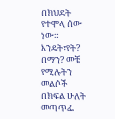በክህደት የተሞላ ሰው ነው። እንዴት፣የት? በማን? መቼ የሚሉትን መልሶች በክፍል ሁለት መጣጥፌ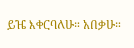ይዤ እቀርባለሁ። አበቃሁ።